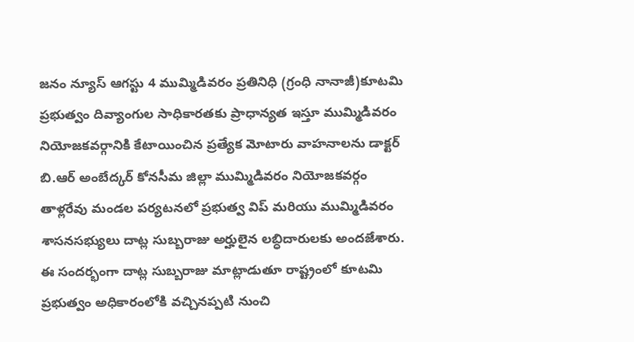జనం న్యూస్ ఆగస్టు 4 ముమ్మిడివరం ప్రతినిధి (గ్రంధి నానాజీ)కూటమి ప్రభుత్వం దివ్యాంగుల సాధికారతకు ప్రాధాన్యత ఇస్తూ ముమ్మిడివరం నియోజకవర్గానికి కేటాయించిన ప్రత్యేక మోటారు వాహనాలను డాక్టర్ బి.ఆర్ అంబేద్కర్ కోనసీమ జిల్లా ముమ్మిడివరం నియోజకవర్గం తాళ్లరేవు మండల పర్యటనలో ప్రభుత్వ విప్ మరియు ముమ్మిడివరం శాసనసభ్యులు దాట్ల సుబ్బరాజు అర్హులైన లబ్ధిదారులకు అందజేశారు. ఈ సందర్భంగా దాట్ల సుబ్బరాజు మాట్లాడుతూ రాష్ట్రంలో కూటమి ప్రభుత్వం అధికారంలోకి వచ్చినప్పటి నుంచి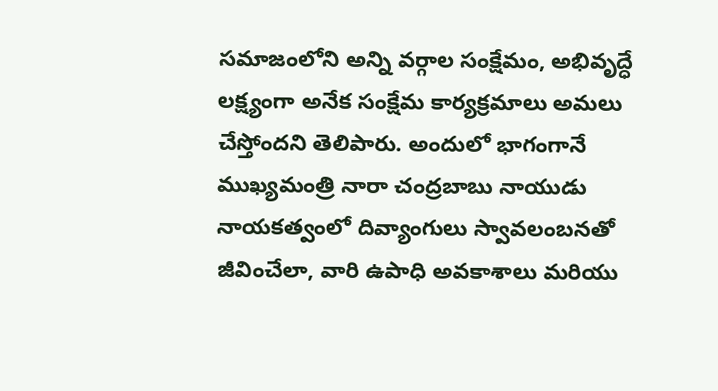సమాజంలోని అన్ని వర్గాల సంక్షేమం, అభివృద్ధే లక్ష్యంగా అనేక సంక్షేమ కార్యక్రమాలు అమలు చేస్తోందని తెలిపారు. అందులో భాగంగానే ముఖ్యమంత్రి నారా చంద్రబాబు నాయుడు నాయకత్వంలో దివ్యాంగులు స్వావలంబనతో జీవించేలా, వారి ఉపాధి అవకాశాలు మరియు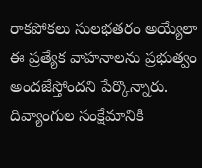రాకపోకలు సులభతరం అయ్యేలా ఈ ప్రత్యేక వాహనాలను ప్రభుత్వం అందజేస్తోందని పేర్కొన్నారు. దివ్యాంగుల సంక్షేమానికి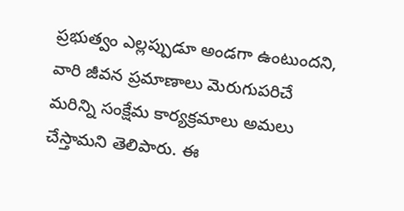ప్రభుత్వం ఎల్లప్పుడూ అండగా ఉంటుందని, వారి జీవన ప్రమాణాలు మెరుగుపరిచే మరిన్ని సంక్షేమ కార్యక్రమాలు అమలు చేస్తామని తెలిపారు. ఈ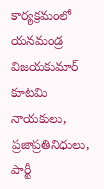కార్యక్రమంలో యనమండ్ర విజయకుమార్ కూటమి నాయకులు, ప్రజాప్రతినిధులు, పార్టీ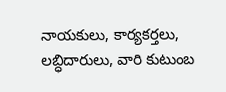నాయకులు, కార్యకర్తలు, లబ్ధిదారులు, వారి కుటుంబ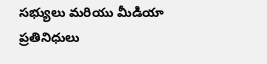సభ్యులు మరియు మీడియా ప్రతినిధులు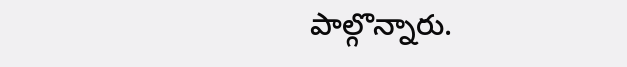పాల్గొన్నారు.